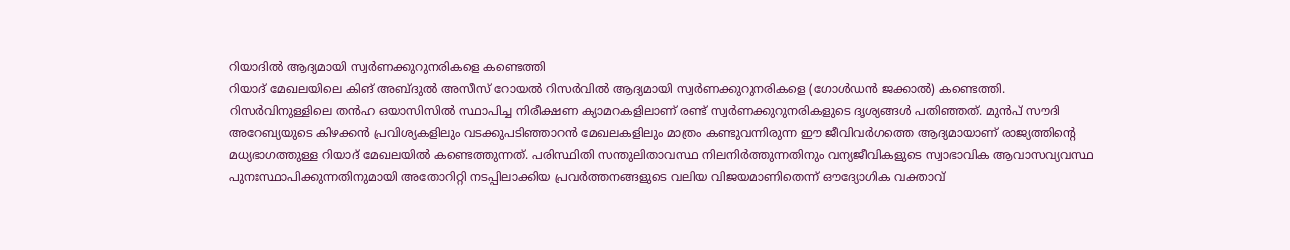റിയാദിൽ ആദ്യമായി സ്വർണക്കുറുനരികളെ കണ്ടെത്തി
റിയാദ് മേഖലയിലെ കിങ് അബ്ദുൽ അസീസ് റോയൽ റിസർവിൽ ആദ്യമായി സ്വർണക്കുറുനരികളെ (ഗോൾഡൻ ജക്കാൽ) കണ്ടെത്തി. റിസർവിനുള്ളിലെ തൻഹ ഒയാസിസിൽ സ്ഥാപിച്ച നിരീക്ഷണ ക്യാമറകളിലാണ് രണ്ട് സ്വർണക്കുറുനരികളുടെ ദൃശ്യങ്ങൾ പതിഞ്ഞത്. മുൻപ് സൗദി അറേബ്യയുടെ കിഴക്കൻ പ്രവിശ്യകളിലും വടക്കുപടിഞ്ഞാറൻ മേഖലകളിലും മാത്രം കണ്ടുവന്നിരുന്ന ഈ ജീവിവർഗത്തെ ആദ്യമായാണ് രാജ്യത്തിന്റെ മധ്യഭാഗത്തുള്ള റിയാദ് മേഖലയിൽ കണ്ടെത്തുന്നത്. പരിസ്ഥിതി സന്തുലിതാവസ്ഥ നിലനിർത്തുന്നതിനും വന്യജീവികളുടെ സ്വാഭാവിക ആവാസവ്യവസ്ഥ പുനഃസ്ഥാപിക്കുന്നതിനുമായി അതോറിറ്റി നടപ്പിലാക്കിയ പ്രവർത്തനങ്ങളുടെ വലിയ വിജയമാണിതെന്ന് ഔദ്യോഗിക വക്താവ്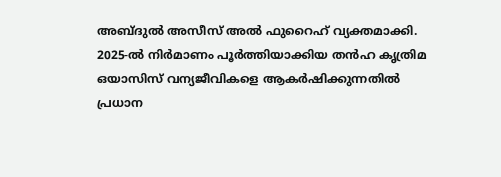അബ്ദുൽ അസീസ് അൽ ഫുറൈഹ് വ്യക്തമാക്കി.
2025-ൽ നിർമാണം പൂർത്തിയാക്കിയ തൻഹ കൃത്രിമ ഒയാസിസ് വന്യജീവികളെ ആകർഷിക്കുന്നതിൽ പ്രധാന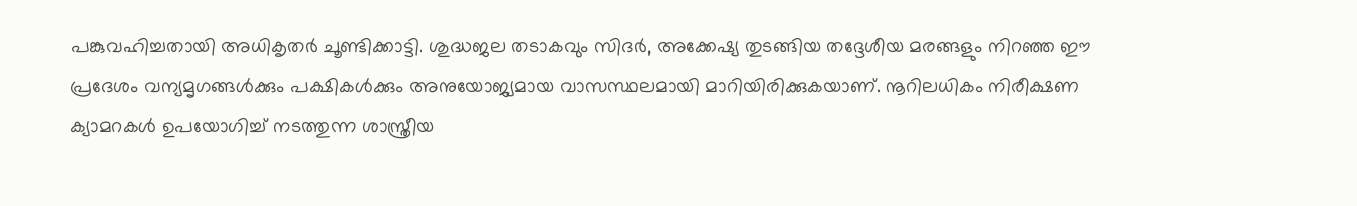പങ്കുവഹിച്ചതായി അധികൃതർ ചൂണ്ടിക്കാട്ടി. ശുദ്ധജല തടാകവും സിദർ, അക്കേഷ്യ തുടങ്ങിയ തദ്ദേശീയ മരങ്ങളും നിറഞ്ഞ ഈ പ്രദേശം വന്യമൃഗങ്ങൾക്കും പക്ഷികൾക്കും അനുയോജ്യമായ വാസസ്ഥലമായി മാറിയിരിക്കുകയാണ്. നൂറിലധികം നിരീക്ഷണ ക്യാമറകൾ ഉപയോഗിച്ച് നടത്തുന്ന ശാസ്ത്രീയ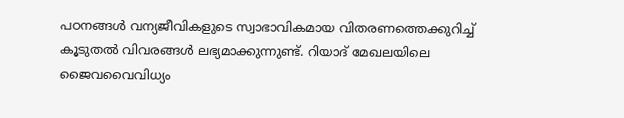പഠനങ്ങൾ വന്യജീവികളുടെ സ്വാഭാവികമായ വിതരണത്തെക്കുറിച്ച് കൂടുതൽ വിവരങ്ങൾ ലഭ്യമാക്കുന്നുണ്ട്. റിയാദ് മേഖലയിലെ ജൈവവൈവിധ്യം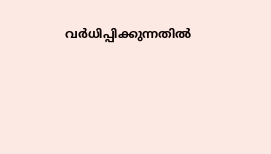വർധിപ്പിക്കുന്നതിൽ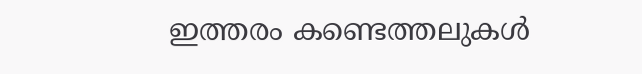ഇത്തരം കണ്ടെത്തലുകൾ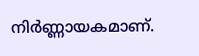നിർണ്ണായകമാണ്.